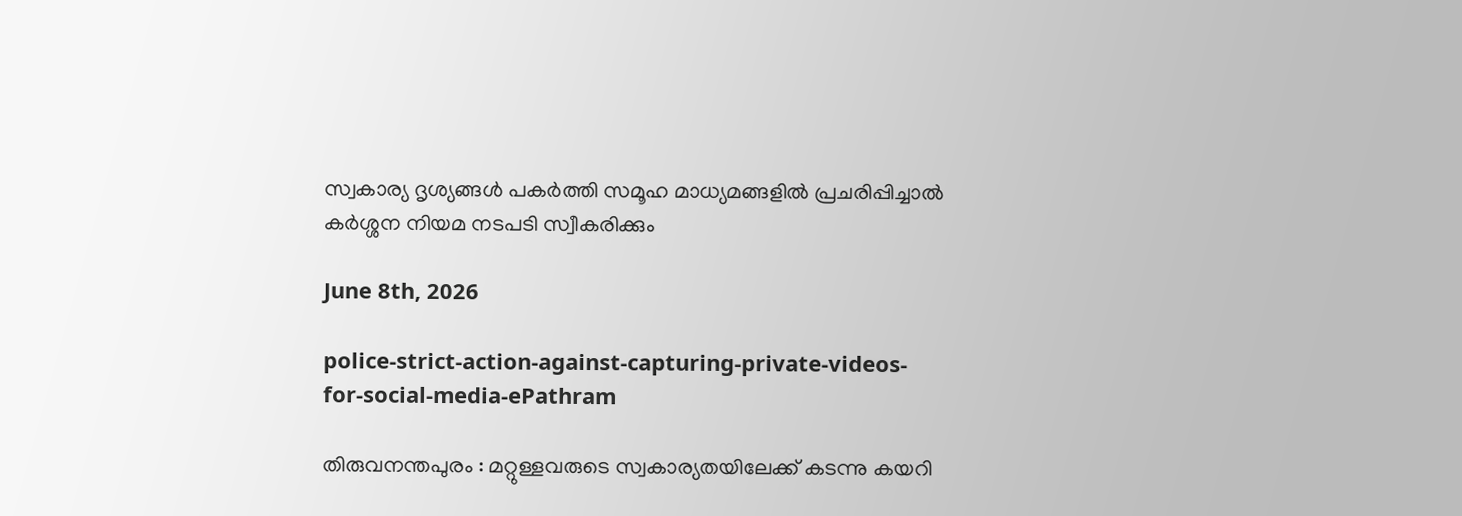സ്വകാര്യ ദൃശ്യങ്ങള്‍ പകര്‍ത്തി സമൂഹ മാധ്യമങ്ങളില്‍ പ്രചരിപ്പിച്ചാൽ കർശ്ശന നിയമ നടപടി സ്വീകരിക്കും

June 8th, 2026

police-strict-action-against-capturing-private-videos-for-social-media-ePathram

തിരുവനന്തപുരം : മറ്റുള്ളവരുടെ സ്വകാര്യതയിലേക്ക് കടന്നു കയറി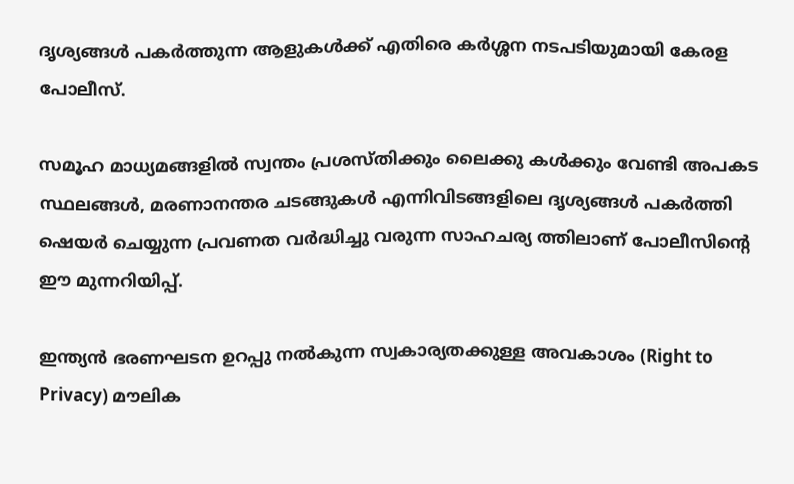ദൃശ്യങ്ങള്‍ പകര്‍ത്തുന്ന ആളുകൾക്ക് എതിരെ കർശ്ശന നടപടിയുമായി കേരള പോലീസ്.

സമൂഹ മാധ്യമങ്ങളില്‍ സ്വന്തം പ്രശസ്തിക്കും ലൈക്കു കൾക്കും വേണ്ടി അപകട സ്ഥലങ്ങള്‍, മരണാനന്തര ചടങ്ങുകള്‍ എന്നിവിടങ്ങളിലെ ദൃശ്യങ്ങൾ പകർത്തി ഷെയർ ചെയ്യുന്ന പ്രവണത വർദ്ധിച്ചു വരുന്ന സാഹചര്യ ത്തിലാണ് പോലീസിന്റെ ഈ മുന്നറിയിപ്പ്.

ഇന്ത്യൻ ഭരണഘടന ഉറപ്പു നൽകുന്ന സ്വകാര്യതക്കുള്ള അവകാശം (Right to Privacy) മൗലിക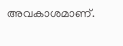അവകാശമാണ്.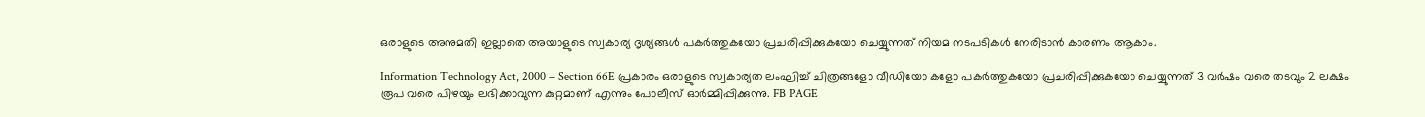ഒരാളുടെ അനുമതി ഇല്ലാതെ അയാളുടെ സ്വകാര്യ ദൃശ്യങ്ങൾ പകർത്തുകയോ പ്രചരിപ്പിക്കുകയോ ചെയ്യുന്നത് നിയമ നടപടികൾ നേരിടാൻ കാരണം ആകാം.

Information Technology Act, 2000 – Section 66E പ്രകാരം ഒരാളുടെ സ്വകാര്യത ലംഘിച്ച് ചിത്രങ്ങളോ വീഡിയോ കളോ പകർത്തുകയോ പ്രചരിപ്പിക്കുകയോ ചെയ്യുന്നത് 3 വർഷം വരെ തടവും 2 ലക്ഷം രൂപ വരെ പിഴയും ലഭിക്കാവുന്ന കുറ്റമാണ് എന്നും പോലീസ് ഓർമ്മിപ്പിക്കുന്നു. FB PAGE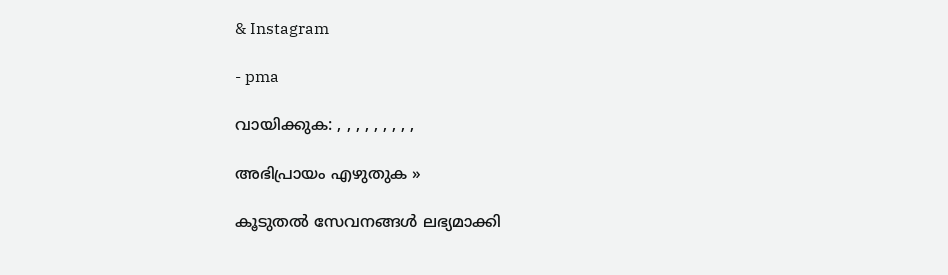& Instagram

- pma

വായിക്കുക: , , , , , , , , ,

അഭിപ്രായം എഴുതുക »

കൂടുതൽ സേവനങ്ങൾ ലഭ്യമാക്കി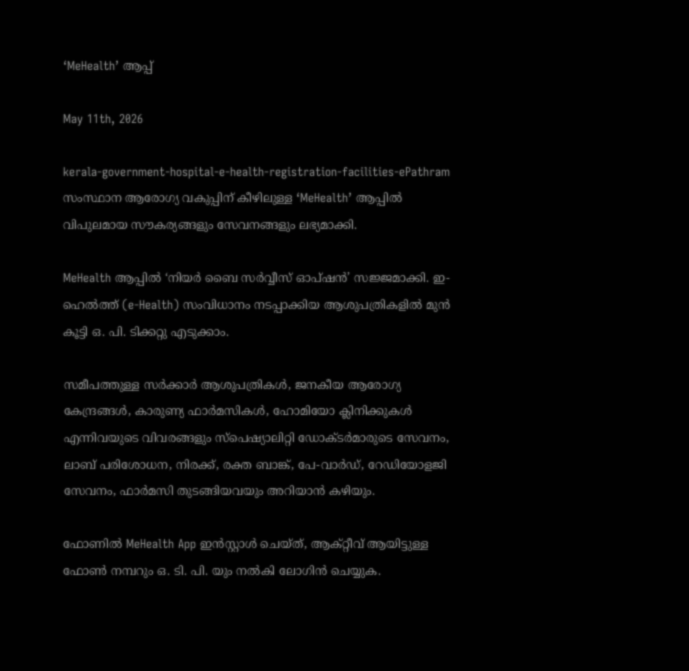‘MeHealth’ ആപ്പ്

May 11th, 2026

kerala-government-hospital-e-health-registration-facilities-ePathram
സംസ്ഥാന ആരോഗ്യ വകുപ്പിന് കീഴിലുള്ള ‘MeHealth’ ആപ്പിൽ വിപുലമായ സൗകര്യങ്ങളും സേവനങ്ങളും ലഭ്യമാക്കി.

MeHealth ആപ്പിൽ ‘നിയർ ബൈ സർവ്വീസ് ഓപ്ഷൻ’ സജ്ജമാക്കി. ഇ-ഹെൽത്ത് (e-Health) സംവിധാനം നടപ്പാക്കിയ ആശുപത്രികളിൽ മുൻ കൂട്ടി ഒ. പി. ടിക്കറ്റു എടുക്കാം.

സമീപത്തുള്ള സർക്കാർ ആശുപത്രികൾ, ജനകീയ ആരോഗ്യ കേന്ദ്രങ്ങൾ, കാരുണ്യ ഫാർമസികൾ, ഹോമിയോ ക്ലിനിക്കുകൾ എന്നിവയുടെ വിവരങ്ങളും സ്‌പെഷ്യാലിറ്റി ഡോക്ടർമാരുടെ സേവനം, ലാബ് പരിശോധന, നിരക്ക്, രക്ത ബാങ്ക്, പേ-വാർഡ്, റേഡിയോളജി സേവനം, ഫാർമസി തുടങ്ങിയവയും അറിയാൻ കഴിയും.

ഫോണിൽ MeHealth App ഇൻസ്റ്റാൾ ചെയ്ത്, ആക്റ്റീവ് ആയിട്ടുള്ള ഫോൺ നമ്പറും ഒ. ടി. പി. യും നൽകി ലോഗിൻ ചെയ്യുക.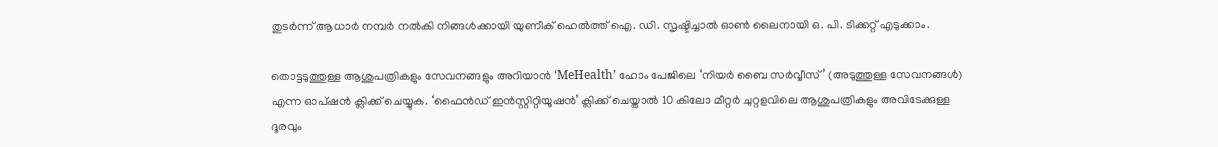തുടർന്ന് ആധാർ നമ്പർ നൽകി നിങ്ങൾക്കായി യുണീക് ഹെൽത്ത് ഐ. ഡി. സൃഷ്ടിച്ചാൽ ഓൺ ലൈനായി ഒ. പി. ടിക്കറ്റ് എടുക്കാം.

തൊട്ടടുത്തുള്ള ആശുപത്രികളും സേവനങ്ങളും അറിയാൻ ‘MeHealth’ ഹോം പേജിലെ ‘നിയർ ബൈ സർവ്വീസ്’ (അടുത്തുള്ള സേവനങ്ങൾ) എന്ന ഓപ്ഷൻ ക്ലിക്ക് ചെയ്യുക. ‘ഫൈൻഡ് ഇൻസ്റ്റിറ്റിയൂഷൻ’ ക്ലിക്ക് ചെയ്താൽ 10 കിലോ മീറ്റർ ചുറ്റളവിലെ ആശുപത്രികളും അവിടേക്കുള്ള ദൂരവും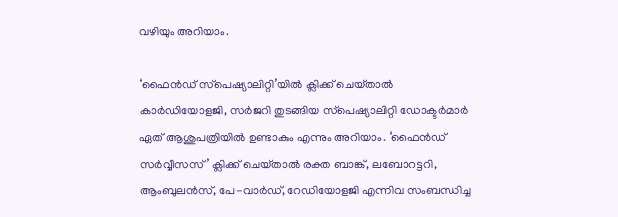വഴിയും അറിയാം.

‘ഫൈൻഡ് സ്‌പെഷ്യാലിറ്റി’യിൽ ക്ലിക്ക് ചെയ്‌താൽ കാർഡിയോളജി, സർജറി തുടങ്ങിയ സ്‌പെഷ്യാലിറ്റി ഡോക്ടർമാർ ഏത് ആശുപത്രിയിൽ ഉണ്ടാകും എന്നും അറിയാം. ‘ഫൈൻഡ് സർവ്വീസസ്’ ക്ലിക്ക് ചെയ്‌താൽ രക്ത ബാങ്ക്, ലബോറട്ടറി, ആംബുലൻസ്, പേ-വാർഡ്, റേഡിയോളജി എന്നിവ സംബന്ധിച്ച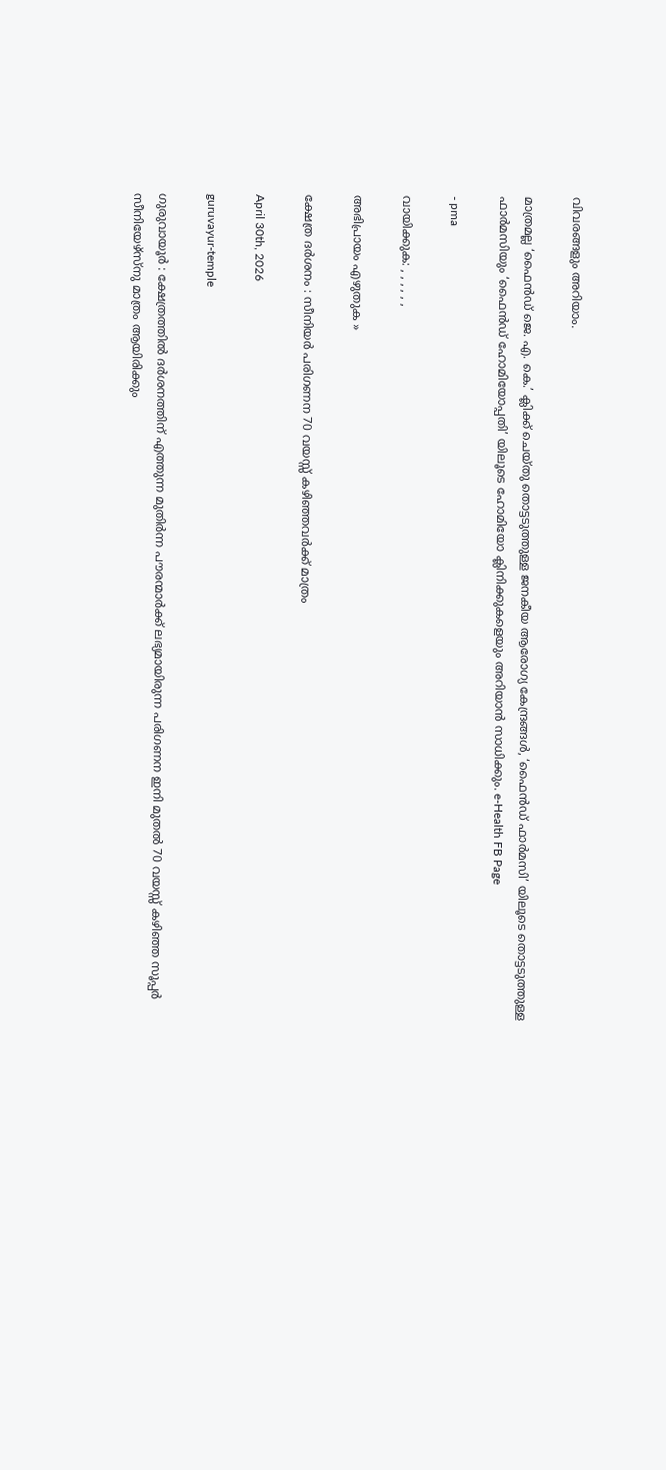വിവരങ്ങളും അറിയാം.

മാത്രമല്ല ‘ഫൈൻഡ് ജെ. എ. കെ.’ ക്ലിക്ക് ചെയ്തു തൊട്ടടുത്തുള്ള ജനകീയ ആരോഗ്യ കേന്ദ്രങ്ങൾ, ‘ഫൈൻഡ് ഫാർമസി’ യിലൂടെ തൊട്ടടുത്തുള്ള ഫാർമസിയും ‘ഫൈൻഡ് ഹോമിയോപ്പതി’ യിലൂടെ ഹോമിയോ ക്ലിനിക്കുകളെയും അറിയാൻ സാധിക്കും. e-Health FB Page

- pma

വായിക്കുക: , , , , , ,

അഭിപ്രായം എഴുതുക »

ക്ഷേത്ര ദർശനം : സീനിയർ പരിഗണന 70 വയസ്സ് കഴിഞ്ഞവർക്ക് മാത്രം

April 30th, 2026

guruvayur-temple

ഗുരുവായൂർ : ക്ഷേത്രത്തിൽ ദർശനത്തിന് എത്തുന്ന മുതിർന്ന പൗരന്മാർക്ക് ലഭ്യമായിരുന്ന പരിഗണന ഇനി മുതൽ 70 വയസ്സ് കഴിഞ്ഞ സൂപ്പർ സീനിയേഴ്സ്നു മാത്രം ആയിരിക്കും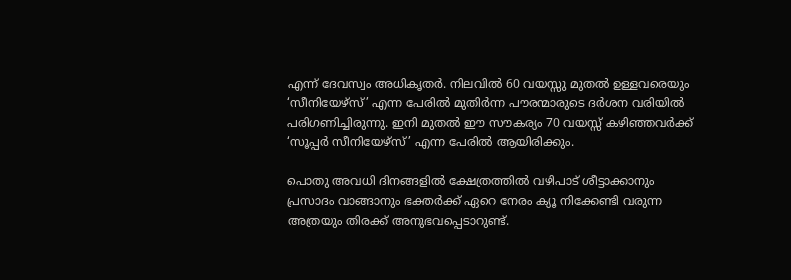എന്ന് ദേവസ്വം അധികൃതർ. നിലവിൽ 60 വയസ്സു മുതൽ ഉള്ളവരെയും ‘സീനിയേഴ്‌സ്’ എന്ന പേരിൽ മുതിർന്ന പൗരന്മാരുടെ ദർശന വരിയിൽ പരിഗണിച്ചിരുന്നു. ഇനി മുതൽ ഈ സൗകര്യം 70 വയസ്സ് കഴിഞ്ഞവർക്ക് ‘സൂപ്പർ സീനിയേഴ്‌സ്’ എന്ന പേരിൽ ആയിരിക്കും.

പൊതു അവധി ദിനങ്ങളിൽ ക്ഷേത്രത്തിൽ വഴിപാട് ശീട്ടാക്കാനും പ്രസാദം വാങ്ങാനും ഭക്തർക്ക് ഏറെ നേരം ക്യൂ നിക്കേണ്ടി വരുന്ന അത്രയും തിരക്ക് അനുഭവപ്പെടാറുണ്ട്.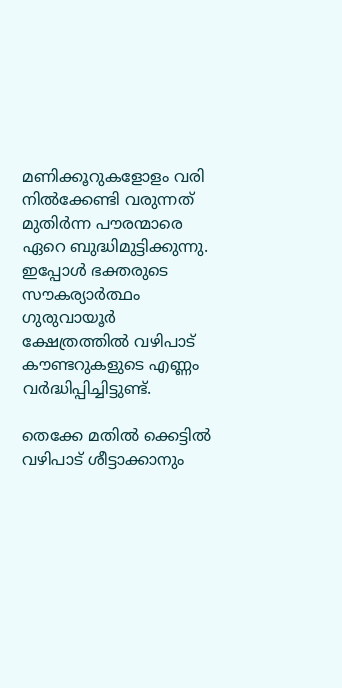മണിക്കൂറുകളോളം വരി നിൽക്കേണ്ടി വരുന്നത് മുതിർന്ന പൗരന്മാരെ ഏറെ ബുദ്ധിമുട്ടിക്കുന്നു. ഇപ്പോൾ ഭക്തരുടെ സൗകര്യാർത്ഥം ഗുരുവായൂർ ക്ഷേത്രത്തിൽ വഴിപാട് കൗണ്ടറുകളുടെ എണ്ണം വർദ്ധിപ്പിച്ചിട്ടുണ്ട്.

തെക്കേ മതിൽ ക്കെട്ടിൽ വഴിപാട് ശീട്ടാക്കാനും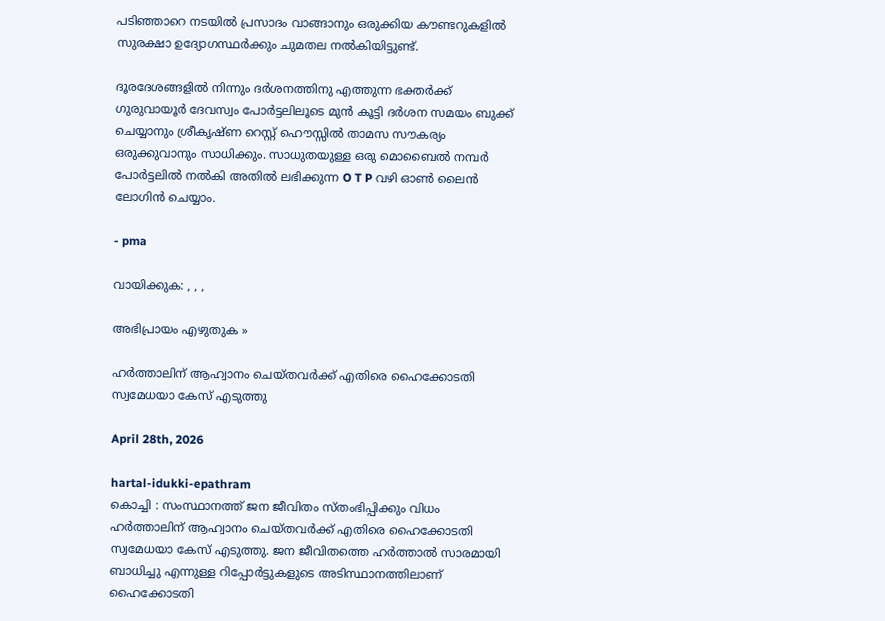പടിഞ്ഞാറെ നടയിൽ പ്രസാദം വാങ്ങാനും ഒരുക്കിയ കൗണ്ടറുകളിൽ സുരക്ഷാ ഉദ്യോഗസ്ഥർക്കും ചുമതല നൽകിയിട്ടുണ്ട്.

ദൂരദേശങ്ങളിൽ നിന്നും ദർശനത്തിനു എത്തുന്ന ഭക്തർക്ക് ഗുരുവായൂർ ദേവസ്വം പോർട്ടലിലൂടെ മുൻ കൂട്ടി ദർശന സമയം ബുക്ക് ചെയ്യാനും ശ്രീകൃഷ്‌ണ റെസ്റ്റ് ഹൌസ്സിൽ താമസ സൗകര്യം ഒരുക്കുവാനും സാധിക്കും. സാധുതയുള്ള ഒരു മൊബൈൽ നമ്പർ പോർട്ടലിൽ നൽകി അതിൽ ലഭിക്കുന്ന O T P വഴി ഓൺ ലൈൻ ലോഗിൻ ചെയ്യാം.

- pma

വായിക്കുക: , , ,

അഭിപ്രായം എഴുതുക »

ഹര്‍ത്താലിന് ആഹ്വാനം ചെയ്തവര്‍ക്ക് എതിരെ ഹൈക്കോടതി സ്വമേധയാ കേസ് എടുത്തു

April 28th, 2026

hartal-idukki-epathram
കൊച്ചി : സംസ്ഥാനത്ത് ജന ജീവിതം സ്തംഭിപ്പിക്കും വിധം ഹര്‍ത്താലിന് ആഹ്വാനം ചെയ്തവര്‍ക്ക് എതിരെ ഹൈക്കോടതി സ്വമേധയാ കേസ് എടുത്തു. ജന ജീവിതത്തെ ഹര്‍ത്താല്‍ സാരമായി ബാധിച്ചു എന്നുള്ള റിപ്പോർട്ടുകളുടെ അടിസ്ഥാനത്തിലാണ് ഹൈക്കോടതി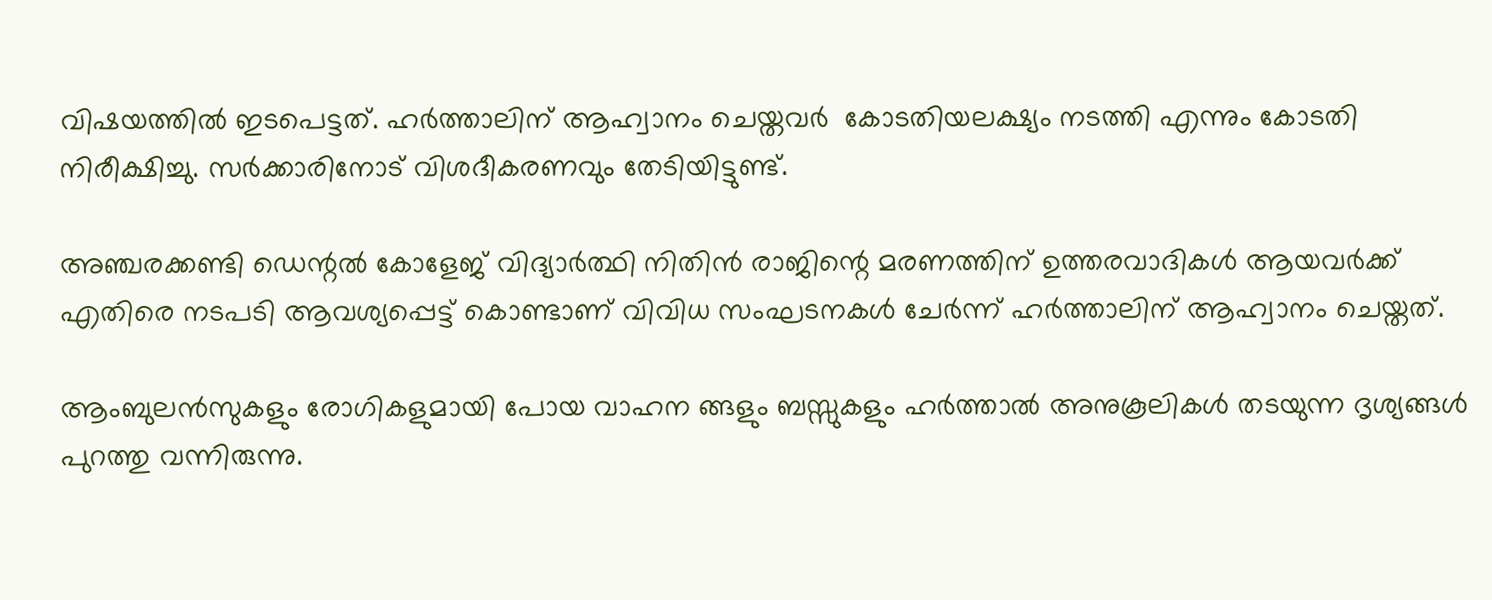വിഷയത്തിൽ ഇടപെട്ടത്. ഹര്‍ത്താലിന് ആഹ്വാനം ചെയ്തവര്‍  കോടതിയലക്ഷ്യം നടത്തി എന്നും കോടതി നിരീക്ഷിച്ചു. സർക്കാരിനോട് വിശദീകരണവും തേടിയിട്ടുണ്ട്.

അഞ്ചരക്കണ്ടി ഡെന്റൽ കോളേജ് വിദ്യാർത്ഥി നിതിൻ രാജിന്റെ മരണത്തിന് ഉത്തരവാദികൾ ആയവർക്ക് എതിരെ നടപടി ആവശ്യപ്പെട്ട് കൊണ്ടാണ് വിവിധ സംഘടനകൾ ചേർന്ന് ഹർത്താലിന് ആഹ്വാനം ചെയ്തത്.

ആംബുലൻസുകളും രോഗികളുമായി പോയ വാഹന ങ്ങളും ബസ്സുകളും ഹര്‍ത്താല്‍ അനുകൂലികള്‍ തടയുന്ന ദൃശ്യങ്ങള്‍ പുറത്തു വന്നിരുന്നു.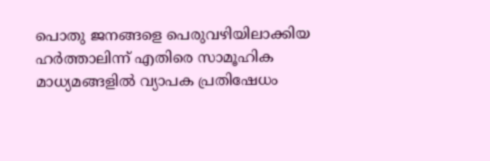പൊതു ജനങ്ങളെ പെരുവഴിയിലാക്കിയ ഹര്‍ത്താലിന്ന് എതിരെ സാമൂഹിക മാധ്യമങ്ങളിൽ വ്യാപക പ്രതിഷേധം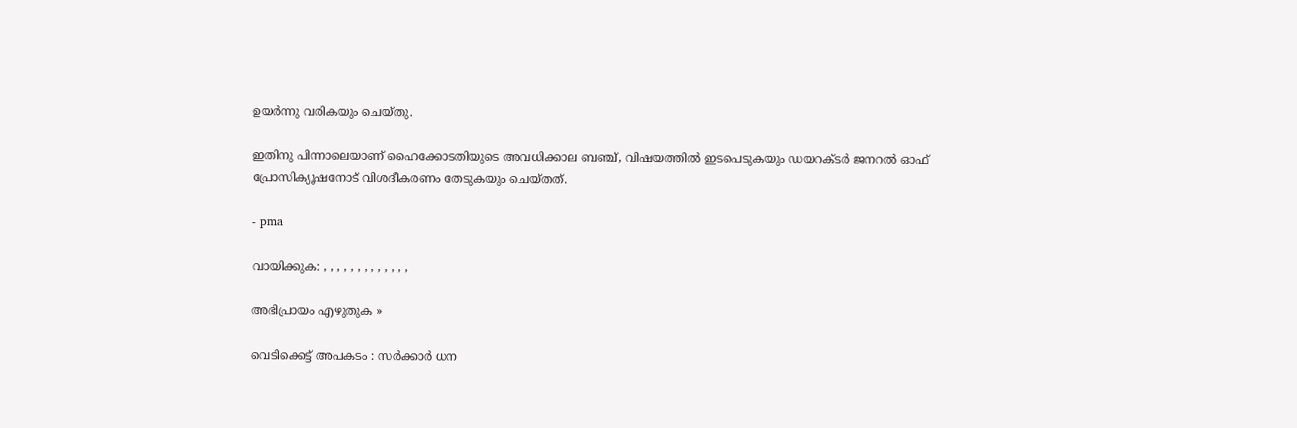ഉയർന്നു വരികയും ചെയ്തു.

ഇതിനു പിന്നാലെയാണ് ഹൈക്കോടതിയുടെ അവധിക്കാല ബഞ്ച്, വിഷയത്തില്‍ ഇടപെടുകയും ഡയറക്ടര്‍ ജനറല്‍ ഓഫ് പ്രോസിക്യൂഷനോട് വിശദീകരണം തേടുകയും ചെയ്തത്.

- pma

വായിക്കുക: , , , , , , , , , , , , ,

അഭിപ്രായം എഴുതുക »

വെടിക്കെട്ട് അപകടം : സർക്കാർ ധന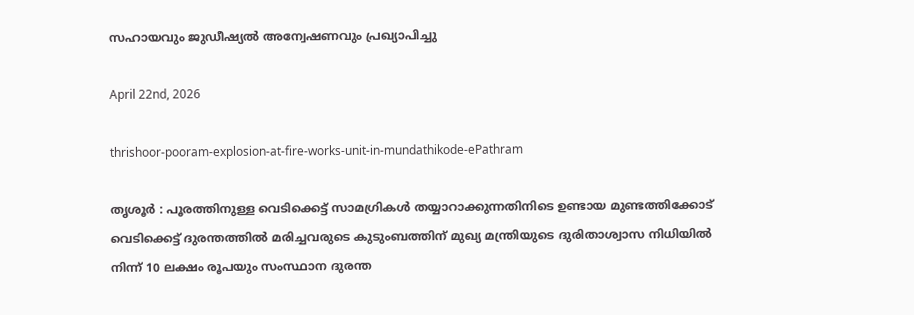സഹായവും ജുഡീഷ്യൽ അന്വേഷണവും പ്രഖ്യാപിച്ചു

April 22nd, 2026

thrishoor-pooram-explosion-at-fire-works-unit-in-mundathikode-ePathram

തൃശൂർ : പൂരത്തിനുള്ള വെടിക്കെട്ട് സാമഗ്രികൾ തയ്യാറാക്കുന്നതിനിടെ ഉണ്ടായ മുണ്ടത്തിക്കോട് വെടിക്കെട്ട് ദുരന്തത്തില്‍ മരിച്ചവരുടെ കുടുംബത്തിന് മുഖ്യ മന്ത്രിയുടെ ദുരിതാശ്വാസ നിധിയിൽ നിന്ന് 10 ലക്ഷം രൂപയും സംസ്ഥാന ദുരന്ത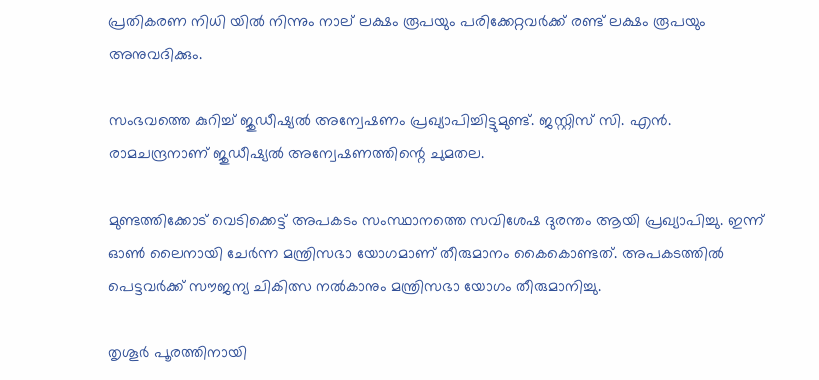പ്രതികരണ നിധി യിൽ നിന്നും നാല് ലക്ഷം രൂപയും പരിക്കേറ്റവർക്ക് രണ്ട് ലക്ഷം രൂപയും അനുവദിക്കും.

സംഭവത്തെ കുറിച്ച് ജുഡീഷ്യല്‍ അന്വേഷണം പ്രഖ്യാപിച്ചിട്ടുമുണ്ട്. ജസ്റ്റിസ് സി. എൻ. രാമചന്ദ്രനാണ് ജുഡീഷ്യൽ അന്വേഷണത്തിന്റെ ചുമതല.

മുണ്ടത്തിക്കോട് വെടിക്കെട്ട് അപകടം സംസ്ഥാനത്തെ സവിശേഷ ദുരന്തം ആയി പ്രഖ്യാപിച്ചു. ഇന്ന് ഓണ്‍ ലൈനായി ചേര്‍ന്ന മന്ത്രിസഭാ യോഗമാണ് തീരുമാനം കൈകൊണ്ടത്. അപകടത്തിൽ പെട്ടവർക്ക് സൗജന്യ ചികിത്സ നൽകാനും മന്ത്രിസഭാ യോഗം തീരുമാനിച്ചു.

തൃശൂർ പൂരത്തിനായി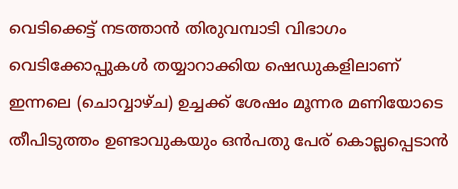വെടിക്കെട്ട് നടത്താൻ തിരുവമ്പാടി വിഭാഗം വെടിക്കോപ്പുകൾ തയ്യാറാക്കിയ ഷെഡുകളിലാണ് ഇന്നലെ (ചൊവ്വാഴ്ച) ഉച്ചക്ക് ശേഷം മൂന്നര മണിയോടെ തീപിടുത്തം ഉണ്ടാവുകയും ഒൻപതു പേര് കൊല്ലപ്പെടാൻ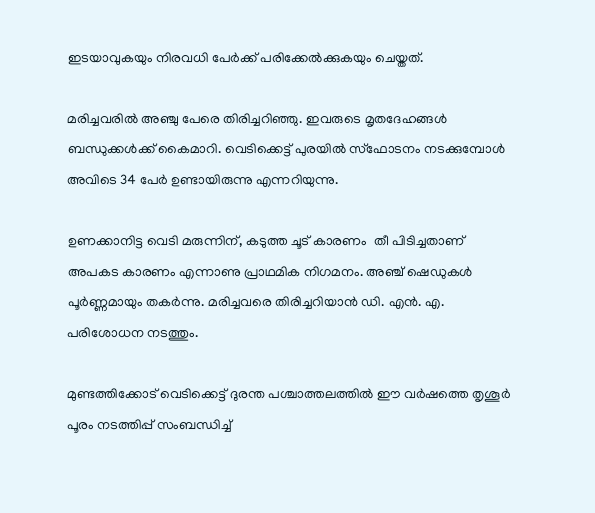ഇടയാവുകയും നിരവധി പേർക്ക് പരിക്കേൽക്കുകയും ചെയ്തത്.

മരിച്ചവരിൽ അഞ്ചു പേരെ തിരിച്ചറിഞ്ഞു. ഇവരുടെ മൃതദേഹങ്ങൾ ബന്ധുക്കൾക്ക് കൈമാറി. വെടിക്കെട്ട് പുരയില്‍ സ്‌ഫോടനം നടക്കുമ്പോള്‍ അവിടെ 34 പേർ ഉണ്ടായിരുന്നു എന്നറിയുന്നു.

ഉണക്കാനിട്ട വെടി മരുന്നിന്, കടുത്ത ചൂട് കാരണം  തീ പിടിച്ചതാണ് അപകട കാരണം എന്നാണു പ്രാഥമിക നിഗമനം. അഞ്ച് ഷെഡുകൾ പൂർണ്ണമായും തകർന്നു. മരിച്ചവരെ തിരിച്ചറിയാന്‍ ഡി. എന്‍. എ. പരിശോധന നടത്തും.

മുണ്ടത്തിക്കോട് വെടിക്കെട്ട് ദുരന്ത പശ്ചാത്തലത്തിൽ ഈ വർഷത്തെ തൃശൂർ പൂരം നടത്തിപ്പ് സംബന്ധിച്ച്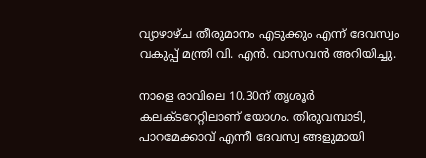വ്യാഴാഴ്ച തീരുമാനം എടുക്കും എന്ന് ദേവസ്വം വകുപ്പ് മന്ത്രി വി. എൻ. വാസവൻ അറിയിച്ചു.

നാളെ രാവിലെ 10.30ന് തൃശൂർ കലക്ടറേറ്റിലാണ് യോഗം. തിരുവമ്പാടി, പാറമേക്കാവ് എന്നീ ദേവസ്വ ങ്ങളുമായി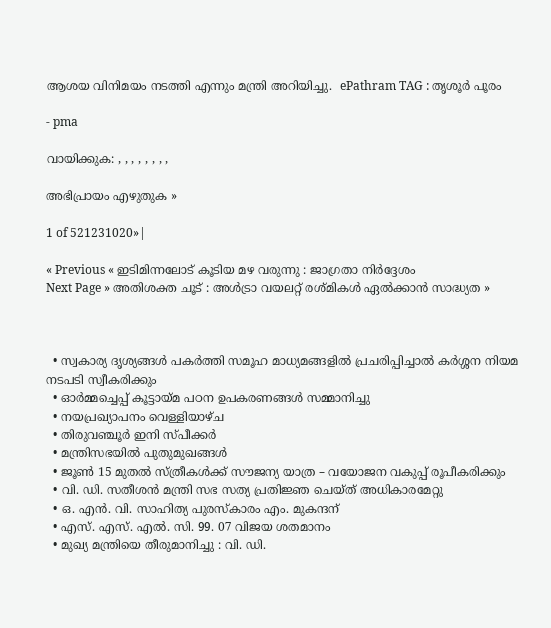ആശയ വിനിമയം നടത്തി എന്നും മന്ത്രി അറിയിച്ചു.  ePathram TAG : തൃശൂർ പൂരം

- pma

വായിക്കുക: , , , , , , , ,

അഭിപ്രായം എഴുതുക »

1 of 521231020»|

« Previous « ഇടിമിന്നലോട് കൂടിയ മഴ വരുന്നു : ജാഗ്രതാ നിർദ്ദേശം
Next Page » അതിശക്ത ചൂട് : അള്‍ട്രാ വയലറ്റ് രശ്മികള്‍ ഏല്‍ക്കാന്‍ സാദ്ധ്യത »



  • സ്വകാര്യ ദൃശ്യങ്ങള്‍ പകര്‍ത്തി സമൂഹ മാധ്യമങ്ങളില്‍ പ്രചരിപ്പിച്ചാൽ കർശ്ശന നിയമ നടപടി സ്വീകരിക്കും
  • ഓർമ്മച്ചെപ്പ് കൂട്ടായ്മ പഠന ഉപകരണങ്ങൾ സമ്മാനിച്ചു
  • നയപ്രഖ്യാപനം വെള്ളിയാഴ്ച
  • തിരുവഞ്ചൂർ ഇനി സ്പീക്കർ
  • മന്ത്രിസഭയിൽ പുതുമുഖങ്ങൾ
  • ജൂൺ 15 മുതൽ സ്ത്രീകൾക്ക് സൗജന്യ യാത്ര – വയോജന വകുപ്പ് രൂപീകരിക്കും
  • വി. ഡി. സതീശന്‍ മന്ത്രി സഭ സത്യ പ്രതിജ്ഞ ചെയ്ത് അധികാരമേറ്റു
  • ഒ. എൻ. വി. സാഹിത്യ പുരസ്കാരം എം. മുകന്ദന്
  • എസ്. എസ്. എൽ. സി. 99. 07 വിജയ ശതമാനം
  • മുഖ്യ മന്ത്രിയെ തീരുമാനിച്ചു : വി. ഡി.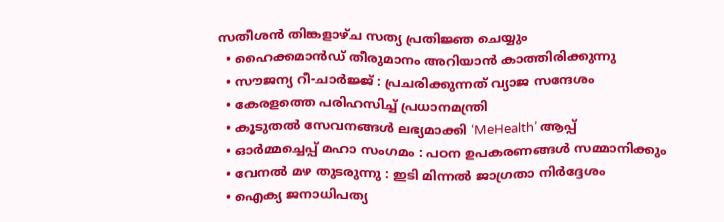സതീശന്‍ തിങ്കളാഴ്ച സത്യ പ്രതിജ്ഞ ചെയ്യും
  • ഹൈക്കമാൻഡ് തീരുമാനം അറിയാൻ കാത്തിരിക്കുന്നു
  • സൗജന്യ റീ-ചാർജ്ജ് : പ്രചരിക്കുന്നത് വ്യാജ സന്ദേശം
  • കേരളത്തെ പരിഹസിച്ച് പ്രധാനമന്ത്രി
  • കൂടുതൽ സേവനങ്ങൾ ലഭ്യമാക്കി ‘MeHealth’ ആപ്പ്
  • ഓർമ്മച്ചെപ്പ് മഹാ സംഗമം : പഠന ഉപകരണങ്ങൾ സമ്മാനിക്കും
  • വേനൽ മഴ തുടരുന്നു : ഇടി മിന്നൽ ജാഗ്രതാ നിർദ്ദേശം
  • ഐക്യ ജനാധിപത്യ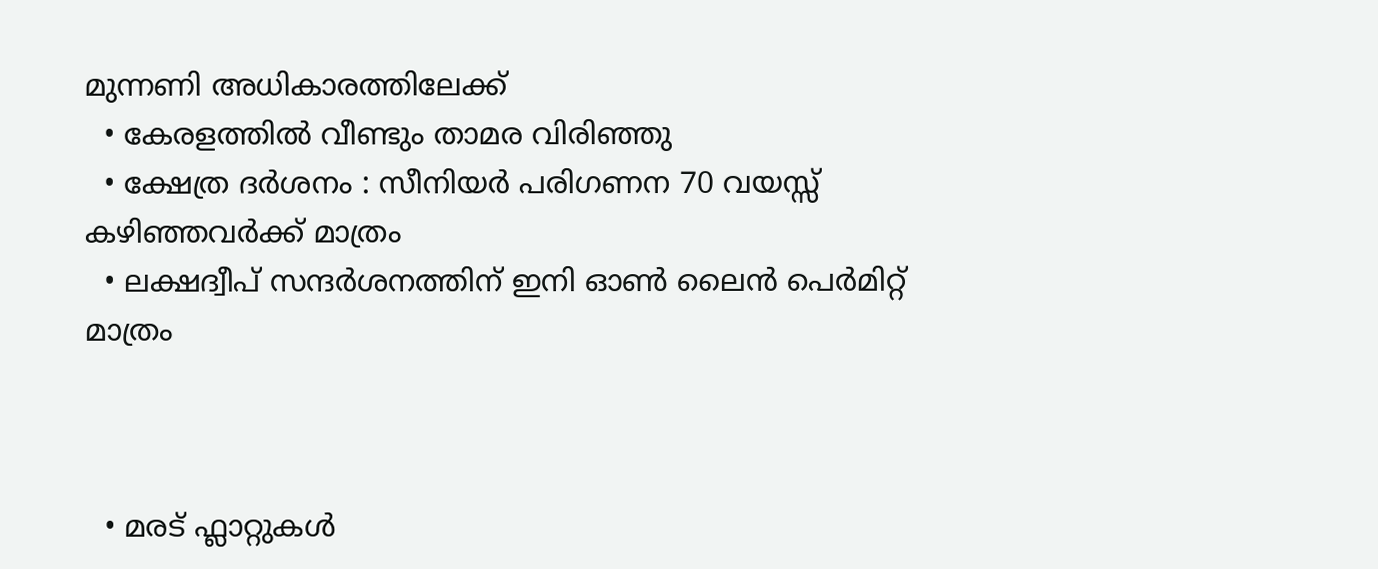മുന്നണി അധികാരത്തിലേക്ക്
  • കേരളത്തിൽ വീണ്ടും താമര വിരിഞ്ഞു
  • ക്ഷേത്ര ദർശനം : സീനിയർ പരിഗണന 70 വയസ്സ് കഴിഞ്ഞവർക്ക് മാത്രം
  • ലക്ഷദ്വീപ് സന്ദർശനത്തിന് ഇനി ഓൺ ലൈൻ പെർമിറ്റ് മാത്രം



  • മരട് ഫ്ലാറ്റുകൾ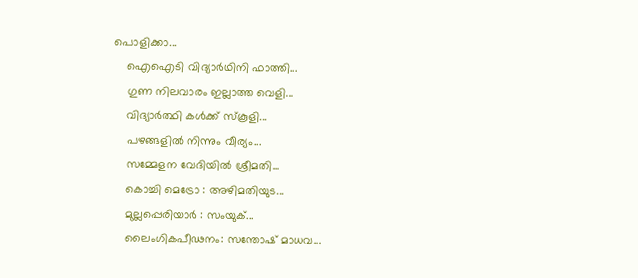പൊളിക്കാ...
    ഐഐടി വിദ്യാര്‍ഥിനി ഫാത്തി...
    ഗുണ നിലവാരം ഇല്ലാത്ത വെളി...
    വിദ്യാർത്ഥി കൾക്ക് സ്കൂളി...
    പഴങ്ങളില്‍ നിന്നും വീര്യം...
    സമ്മേളന വേദിയില്‍ ശ്രീമതി...
    കൊച്ചി മെട്രോ : അഴിമതിയുട...
    മുല്ലപ്പെരിയാര്‍ : സംയുക്...
    ലൈംഗികപീഢനം: സന്തോഷ് മാധവ...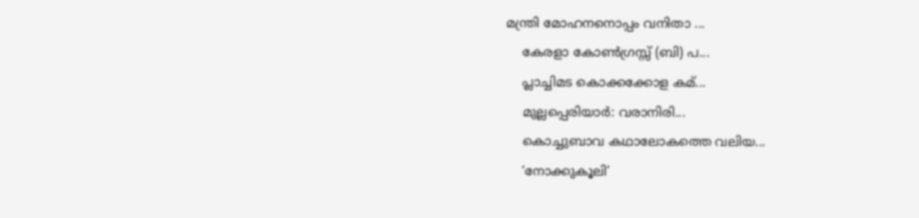മന്ത്രി മോഹനനൊപ്പം വനിതാ ...
    കേരളാ കോണ്‍ഗ്രസ്സ് (ബി) പ...
    പ്ലാച്ചിമട കൊക്കക്കോള കമ്...
    മുല്ലപ്പെരിയാര്‍: വരാനിരി...
    കൊച്ചുബാവ കഥാലോകത്തെ വലിയ...
    ‘നോക്കുകൂലി’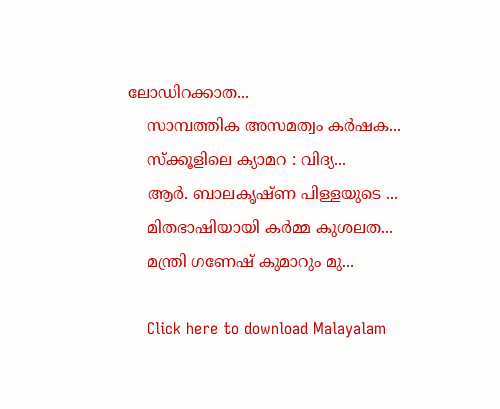ലോഡിറക്കാത...
    സാമ്പത്തിക അസമത്വം കര്‍ഷക...
    സ്ക്കൂളിലെ ക്യാമറ : വിദ്യ...
    ആര്‍. ബാലകൃഷ്ണ പിള്ളയുടെ ...
    മിതഭാഷിയായി കര്‍മ്മ കുശലത...
    മന്ത്രി ഗണേഷ്‌ കുമാറും മു...

    Click here to download Malayalam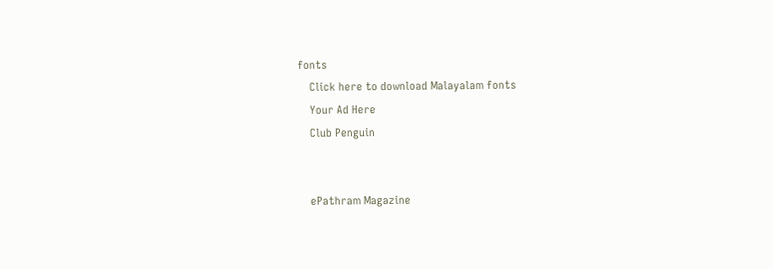fonts
    Click here to download Malayalam fonts
    Your Ad Here
    Club Penguin


    ePathram Magazine